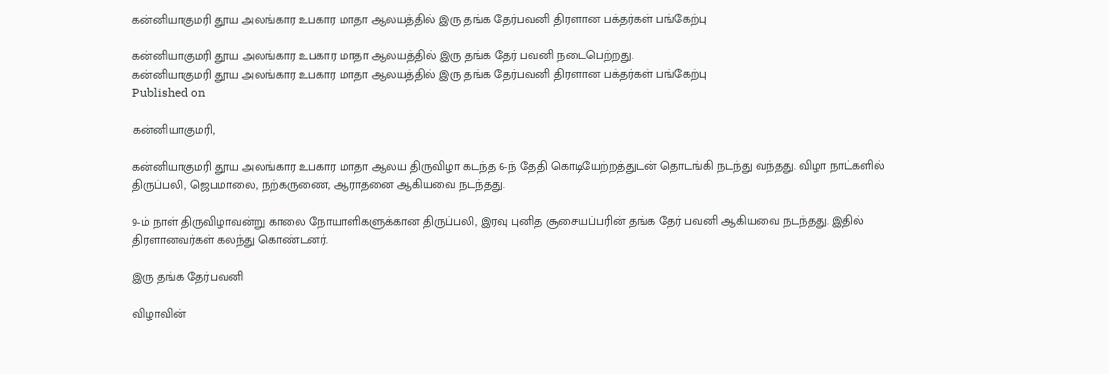கன்னியாகுமரி தூய அலங்கார உபகார மாதா ஆலயத்தில் இரு தங்க தேர்பவனி திரளான பக்தர்கள் பங்கேற்பு

கன்னியாகுமரி தூய அலங்கார உபகார மாதா ஆலயத்தில் இரு தங்க தேர் பவனி நடைபெற்றது.
கன்னியாகுமரி தூய அலங்கார உபகார மாதா ஆலயத்தில் இரு தங்க தேர்பவனி திரளான பக்தர்கள் பங்கேற்பு
Published on

கன்னியாகுமரி,

கன்னியாகுமரி தூய அலங்கார உபகார மாதா ஆலய திருவிழா கடந்த 6-ந் தேதி கொடியேற்றத்துடன் தொடங்கி நடந்து வந்தது. விழா நாட்களில் திருப்பலி, ஜெபமாலை, நற்கருணை, ஆராதனை ஆகியவை நடந்தது.

9-ம் நாள் திருவிழாவன்று காலை நோயாளிகளுக்கான திருப்பலி, இரவு புனித சூசையப்பரின் தங்க தேர் பவனி ஆகியவை நடந்தது. இதில் திரளானவர்கள் கலந்து கொண்டனர்.

இரு தங்க தேர்பவனி

விழாவின்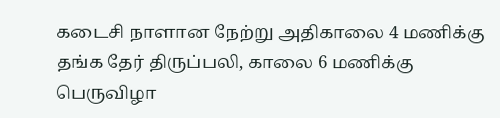கடைசி நாளான நேற்று அதிகாலை 4 மணிக்கு தங்க தேர் திருப்பலி, காலை 6 மணிக்கு பெருவிழா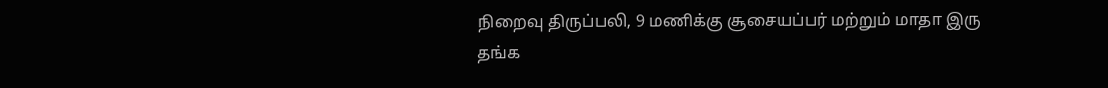நிறைவு திருப்பலி, 9 மணிக்கு சூசையப்பர் மற்றும் மாதா இரு தங்க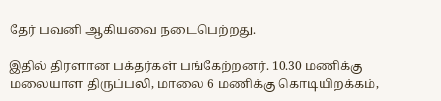தேர் பவனி ஆகியவை நடைபெற்றது.

இதில் திரளான பக்தர்கள் பங்கேற்றனர். 10.30 மணிக்கு மலையாள திருப்பலி, மாலை 6 மணிக்கு கொடியிறக்கம்,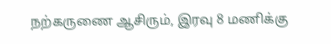நற்கருணை ஆசிரும், இரவு 8 மணிக்கு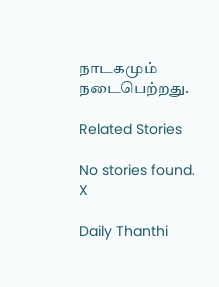நாடகமும் நடைபெற்றது.

Related Stories

No stories found.
X

Daily Thanthi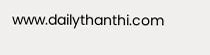www.dailythanthi.com